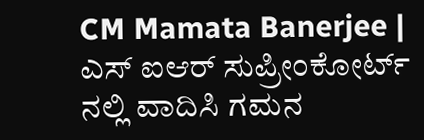CM Mamata Banerjee | ಎಸ್ ಐಆರ್ ಸುಪ್ರೀಂಕೋರ್ಟ್ ನಲ್ಲಿ ವಾದಿಸಿ ಗಮನ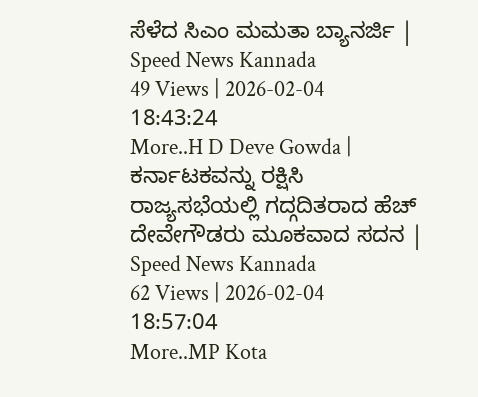ಸೆಳೆದ ಸಿಎಂ ಮಮತಾ ಬ್ಯಾನರ್ಜಿ | Speed News Kannada
49 Views | 2026-02-04 18:43:24
More..H D Deve Gowda | ಕರ್ನಾಟಕವನ್ನು ರಕ್ಷಿಸಿ ರಾಜ್ಯಸಭೆಯಲ್ಲಿ ಗದ್ಗದಿತರಾದ ಹೆಚ್ ದೇವೇಗೌಡರು ಮೂಕವಾದ ಸದನ | Speed News Kannada
62 Views | 2026-02-04 18:57:04
More..MP Kota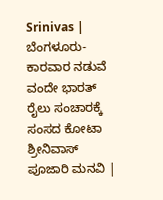Srinivas | ಬೆಂಗಳೂರು- ಕಾರವಾರ ನಡುವೆ ವಂದೇ ಭಾರತ್ ರೈಲು ಸಂಚಾರಕ್ಕೆ ಸಂಸದ ಕೋಟಾ ಶ್ರೀನಿವಾಸ್ ಪೂಜಾರಿ ಮನವಿ |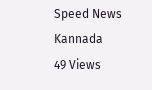Speed News Kannada
49 Views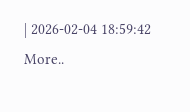| 2026-02-04 18:59:42
More..